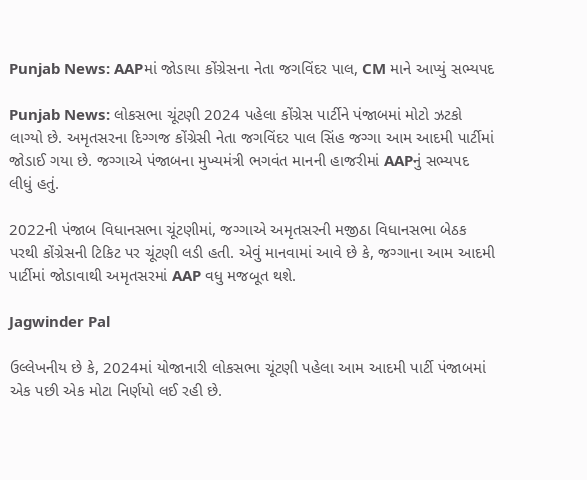Punjab News: AAPમાં જોડાયા કોંગ્રેસના નેતા જગવિંદર પાલ, CM માને આપ્યું સભ્યપદ

Punjab News: લોકસભા ચૂંટણી 2024 પહેલા કોંગ્રેસ પાર્ટીને પંજાબમાં મોટો ઝટકો લાગ્યો છે. અમૃતસરના દિગ્ગજ કોંગ્રેસી નેતા જગવિંદર પાલ સિંહ જગ્ગા આમ આદમી પાર્ટીમાં જોડાઈ ગયા છે. જગ્ગાએ પંજાબના મુખ્યમંત્રી ભગવંત માનની હાજરીમાં AAPનું સભ્યપદ લીધું હતું.

2022ની પંજાબ વિધાનસભા ચૂંટણીમાં, જગ્ગાએ અમૃતસરની મજીઠા વિધાનસભા બેઠક પરથી કોંગ્રેસની ટિકિટ પર ચૂંટણી લડી હતી. એવું માનવામાં આવે છે કે, જગ્ગાના આમ આદમી પાર્ટીમાં જોડાવાથી અમૃતસરમાં AAP વધુ મજબૂત થશે.

Jagwinder Pal

ઉલ્લેખનીય છે કે, 2024માં યોજાનારી લોકસભા ચૂંટણી પહેલા આમ આદમી પાર્ટી પંજાબમાં એક પછી એક મોટા નિર્ણયો લઈ રહી છે.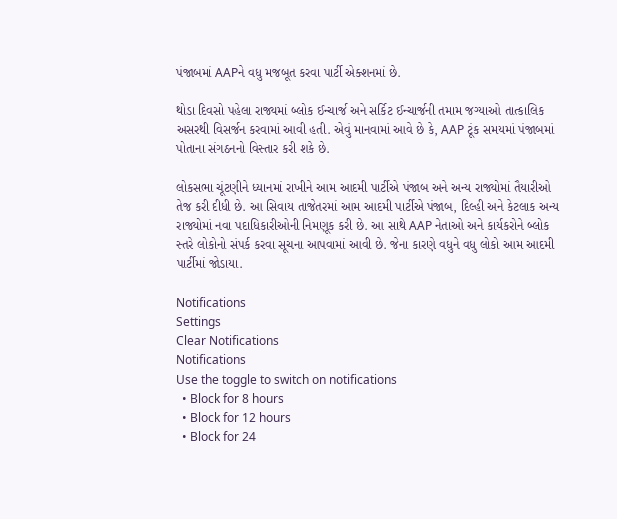પંજાબમાં AAPને વધુ મજબૂત કરવા પાર્ટી એક્શનમાં છે.

થોડા દિવસો પહેલા રાજ્યમાં બ્લોક ઈન્ચાર્જ અને સર્કિટ ઈન્ચાર્જની તમામ જગ્યાઓ તાત્કાલિક અસરથી વિસર્જન કરવામાં આવી હતી. એવું માનવામાં આવે છે કે, AAP ટૂંક સમયમાં પંજાબમાં પોતાના સંગઠનનો વિસ્તાર કરી શકે છે.

લોકસભા ચૂંટણીને ધ્યાનમાં રાખીને આમ આદમી પાર્ટીએ પંજાબ અને અન્ય રાજ્યોમાં તૈયારીઓ તેજ કરી દીધી છે. આ સિવાય તાજેતરમાં આમ આદમી પાર્ટીએ પંજાબ, દિલ્હી અને કેટલાક અન્ય રાજ્યોમાં નવા પદાધિકારીઓની નિમણૂક કરી છે. આ સાથે AAP નેતાઓ અને કાર્યકરોને બ્લોક સ્તરે લોકોનો સંપર્ક કરવા સૂચના આપવામાં આવી છે. જેના કારણે વધુને વધુ લોકો આમ આદમી પાર્ટીમાં જોડાયા.

Notifications
Settings
Clear Notifications
Notifications
Use the toggle to switch on notifications
  • Block for 8 hours
  • Block for 12 hours
  • Block for 24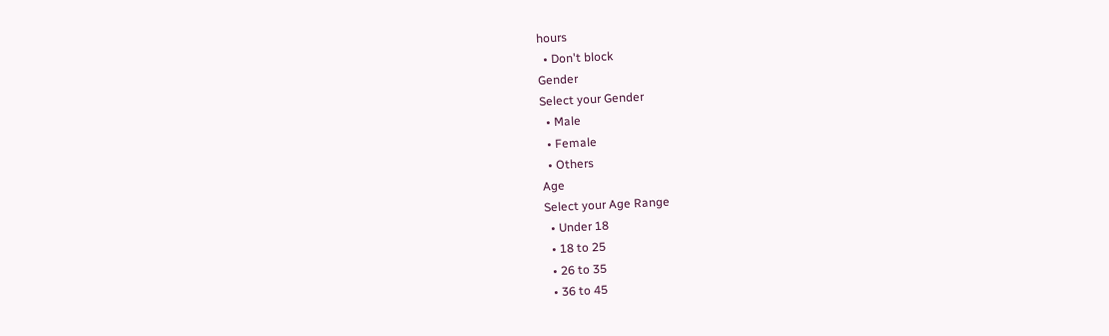hours
  • Don't block
Gender
Select your Gender
  • Male
  • Female
  • Others
Age
Select your Age Range
  • Under 18
  • 18 to 25
  • 26 to 35
  • 36 to 45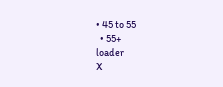• 45 to 55
  • 55+
loader
X